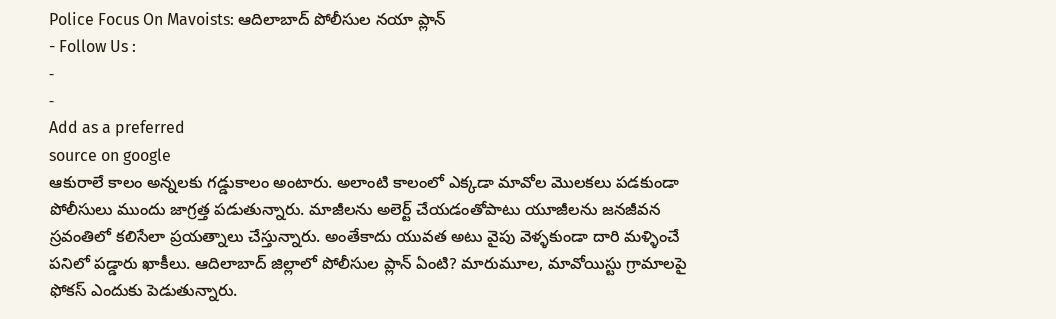Police Focus On Mavoists: ఆదిలాబాద్ పోలీసుల నయా ప్లాన్
- Follow Us :
-
-
Add as a preferred
source on google
ఆకురాలే కాలం అన్నలకు గడ్డుకాలం అంటారు. అలాంటి కాలంలో ఎక్కడా మావోల మొలకలు పడకుండా పోలీసులు ముందు జాగ్రత్త పడుతున్నారు. మాజీలను అలెర్ట్ చేయడంతోపాటు యూజీలను జనజీవన స్రవంతిలో కలిసేలా ప్రయత్నాలు చేస్తున్నారు. అంతేకాదు యువత అటు వైపు వెళ్ళకుండా దారి మళ్ళించే పనిలో పడ్డారు ఖాకీలు. ఆదిలాబాద్ జిల్లాలో పోలీసుల ప్లాన్ ఏంటి? మారుమూల, మావోయిస్టు గ్రామాలపై ఫోకస్ ఎందుకు పెడుతున్నారు.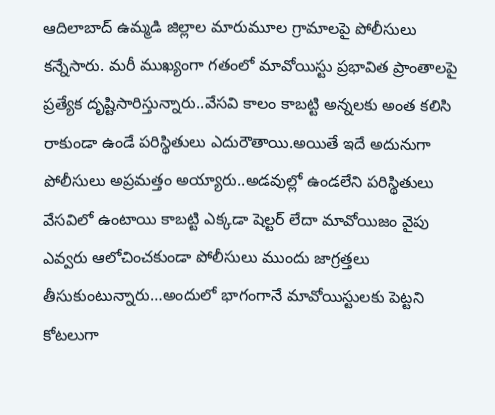ఆదిలాబాద్ ఉమ్మడి జిల్లాల మారుమూల గ్రామాలపై పోలీసులు కన్నేసారు. మరీ ముఖ్యంగా గతంలో మావోయిస్టు ప్రభావిత ప్రాంతాలపై ప్రత్యేక దృష్టిసారిస్తున్నారు..వేసవి కాలం కాబట్టి అన్నలకు అంత కలిసి రాకుండా ఉండే పరిస్థితులు ఎదురౌతాయి.అయితే ఇదే అదునుగా పోలీసులు అప్రమత్తం అయ్యారు..అడవుల్లో ఉండలేని పరిస్థితులు వేసవిలో ఉంటాయి కాబట్టి ఎక్కడా షెల్టర్ లేదా మావోయిజం వైపు ఎవ్వరు ఆలోచించకుండా పోలీసులు ముందు జాగ్రత్తలు తీసుకుంటున్నారు…అందులో భాగంగానే మావోయిస్టులకు పెట్టని కోటలుగా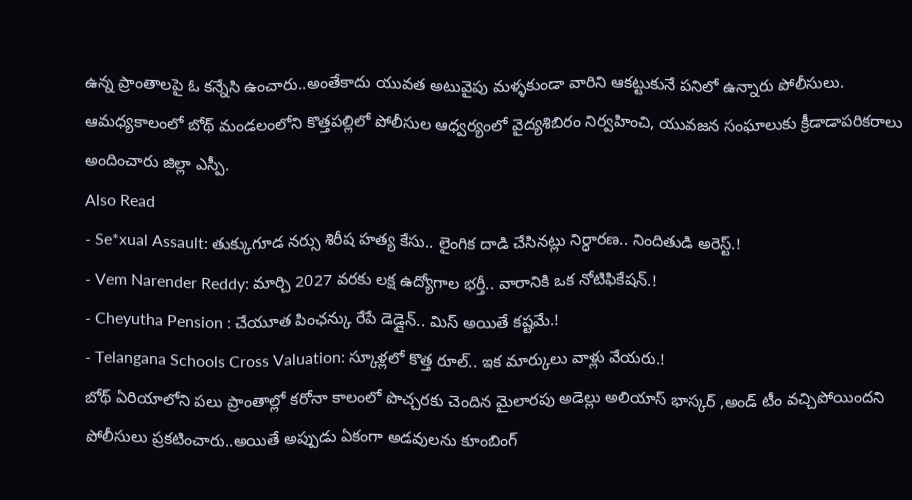ఉన్న ప్రాంతాలపై ఓ కన్నేసి ఉంచారు..అంతేకాదు యువత అటువైపు మళ్ళకుండా వారిని ఆకట్టుకునే పనిలో ఉన్నారు పోలీసులు. ఆమధ్యకాలంలో బోథ్ మండలంలోని కొత్తపల్లిలో పోలీసుల ఆధ్వర్యంలో వైద్యశిబిరం నిర్వహించి, యువజన సంఘాలుకు క్రీడాడాపరికరాలు అందించారు జిల్లా ఎస్పీ.
Also Read
- Se*xual Assault: తుక్కుగూడ నర్సు శిరీష హత్య కేసు.. లైంగిక దాడి చేసినట్లు నిర్ధారణ.. నిందితుడి అరెస్ట్.!
- Vem Narender Reddy: మార్చి 2027 వరకు లక్ష ఉద్యోగాల భర్తీ.. వారానికి ఒక నోటిఫికేషన్.!
- Cheyutha Pension : చేయూత పింఛన్కు రేపే డెడ్లైన్.. మిస్ అయితే కష్టమే.!
- Telangana Schools Cross Valuation: స్కూళ్లలో కొత్త రూల్.. ఇక మార్కులు వాళ్లు వేయరు.!
బోథ్ ఏరియాలోని పలు ప్రాంతాల్లో కరోనా కాలంలో పొచ్చరకు చెందిన మైలారపు అడెల్లు అలియాస్ భాస్కర్ ,అండ్ టీం వచ్చిపోయిందని పోలీసులు ప్రకటించారు..అయితే అప్పుడు ఏకంగా అడవులను కూంబింగ్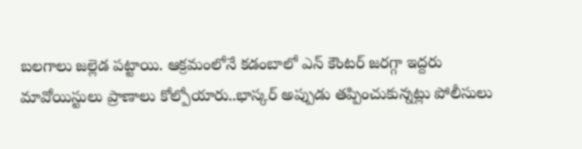బలగాలు జల్లెడ పట్టాయి. ఆక్రమంలోనే కడంబాలో ఎన్ కౌంటర్ జరగ్గా ఇద్దరు మావోయిస్టులు ప్రాణాలు కోల్పోయారు..భాస్కర్ అప్పుడు తప్పించుకున్నట్లు పోలీసులు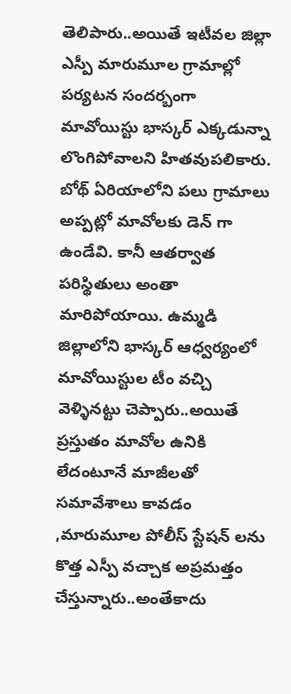తెలిపారు..అయితే ఇటీవల జిల్లా ఎస్పీ మారుమూల గ్రామాల్లో పర్యటన సందర్బంగా మావోయిస్టు భాస్కర్ ఎక్కడున్నా లొంగిపోవాలని హితవుపలికారు.
బోథ్ ఏరియాలోని పలు గ్రామాలు అప్పట్లో మావోలకు డెన్ గా ఉండేవి. కానీ ఆతర్వాత పరిస్థితులు అంతా మారిపోయాయి. ఉమ్మడి జిల్లాలోని భాస్కర్ ఆధ్వర్యంలో మావోయిస్టుల టీం వచ్చి వెళ్ళినట్టు చెప్పారు..అయితే ప్రస్తుతం మావోల ఉనికి లేదంటూనే మాజీలతో సమావేశాలు కావడం ,మారుమూల పోలీస్ స్టేషన్ లను కొత్త ఎస్పీ వచ్చాక అప్రమత్తం చేస్తున్నారు..అంతేకాదు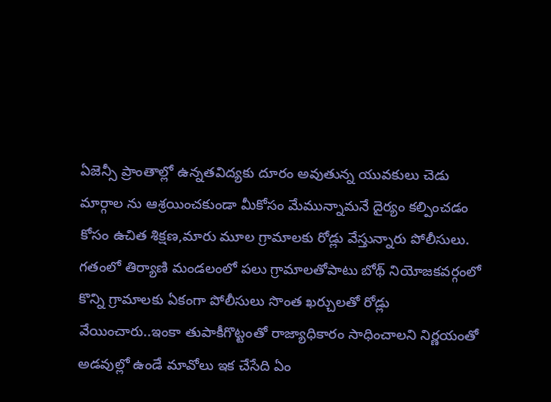ఏజెన్సీ ప్రాంతాల్లో ఉన్నతవిద్యకు దూరం అవుతున్న యువకులు చెడు మార్గాల ను ఆశ్రయించకుండా మీకోసం మేమున్నామనే దైర్యం కల్పించడం కోసం ఉచిత శిక్షణ,మారు మూల గ్రామాలకు రోడ్లు వేస్తున్నారు పోలీసులు.
గతంలో తిర్యాణి మండలంలో పలు గ్రామాలతోపాటు బోథ్ నియోజకవర్గంలో కొన్ని గ్రామాలకు ఏకంగా పోలీసులు సొంత ఖర్చులతో రోడ్లు వేయించారు..ఇంకా తుపాకీగొట్టంతో రాజ్యాధికారం సాధించాలని నిర్ణయంతో అడవుల్లో ఉండే మావోలు ఇక చేసేది ఏం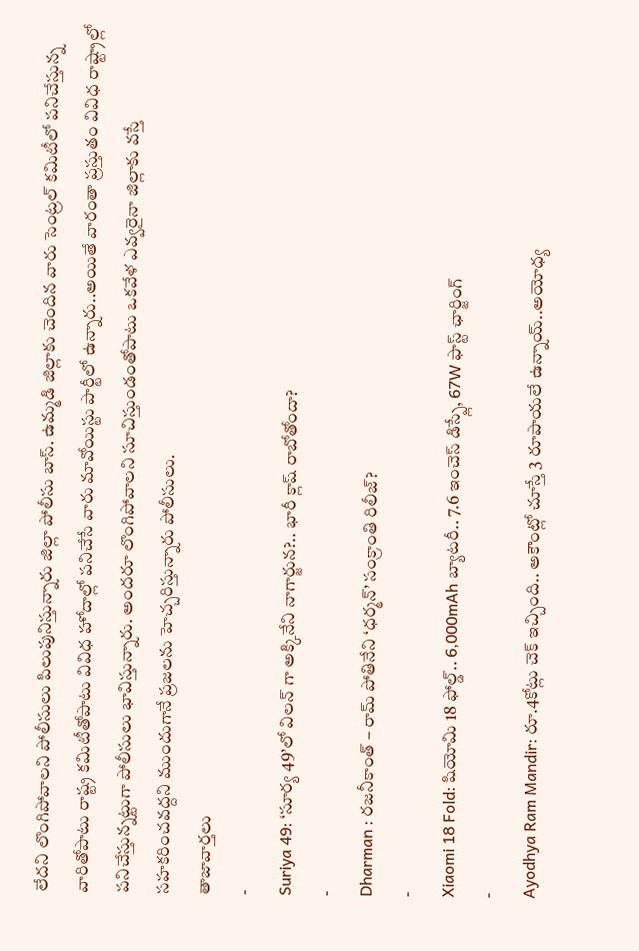లేదని లొంగిపోవాలని పోలీసులు పిలుపునిస్తున్నారు జిల్లా పోలీసు బాస్. ఉమ్మడి జిల్లాకు చెందిన వారు సెంట్రల్ కమిటీలో పనిచేస్తున్న వారితోపాటు రాష్ట్ర కమిటీతోపాటు వివిధ హోదాల్లో పనిచేసే వారు మావోయిస్టు పార్టీలో ఉన్నారు..అయితే వారంతా ప్రస్తుతం వివిధ రాష్ట్రాల్లో పనిచేస్తున్నట్టుగా పోలీసులు భావిస్తున్నారు. అందరూ లొంగిపోవాలని సూచిస్తుండంతోపాటు ఒకవేళ ఎవ్వరైనా జిల్లాకు వస్తే సహకరించవద్దని ముందుగానే ప్రజలను హెచ్చరిస్తున్నారు పోలీసులు.
తాజావార్తలు
-
Suriya 49: ‘సూర్య 49’లో విలన్ గా అక్కినేని నాగార్జున?.. భారీ క్లాష్ రాబోతోందా?
-
Dharman : రజనీకాంత్ – రామ్ పోతినేని ‘ధర్మన్’ సంక్రాంతి రిలీజ్?
-
Xiaomi 18 Fold: షియోమి 18 ఫోల్డ్.. 6,000mAh బ్యాటరీ.. 7.6 ఇంచెస్ డిస్ప్లే, 67W ఫాస్ట్ ఛార్జింగ్
-
Ayodhya Ram Mandir: రూ.4కోట్లు చెక్ ఇచ్చింది.. అకౌంట్లో చూస్తే 3 రూపాయలే ఉన్నాయ్..అయోధ్య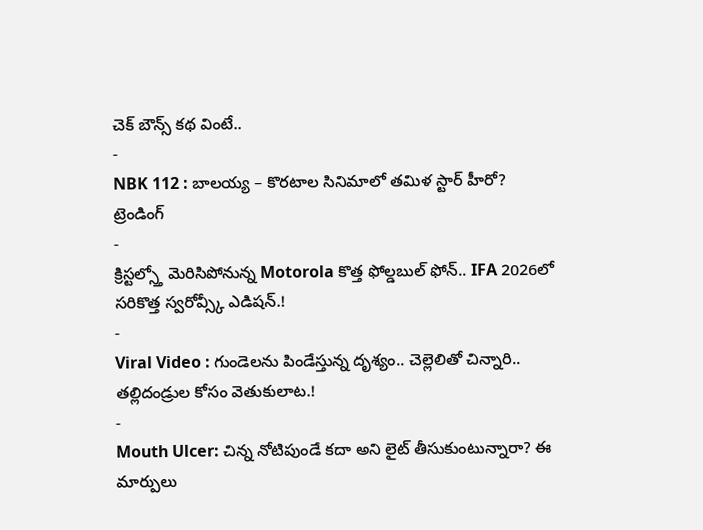చెక్ బౌన్స్ కథ వింటే..
-
NBK 112 : బాలయ్య – కొరటాల సినిమాలో తమిళ స్టార్ హీరో?
ట్రెండింగ్
-
క్రిస్టల్స్తో మెరిసిపోనున్న Motorola కొత్త ఫోల్డబుల్ ఫోన్.. IFA 2026లో సరికొత్త స్వరోవ్స్కీ ఎడిషన్.!
-
Viral Video : గుండెలను పిండేస్తున్న దృశ్యం.. చెల్లెలితో చిన్నారి.. తల్లిదండ్రుల కోసం వెతుకులాట.!
-
Mouth Ulcer: చిన్న నోటిపుండే కదా అని లైట్ తీసుకుంటున్నారా? ఈ మార్పులు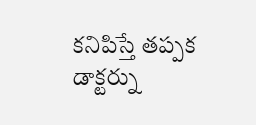కనిపిస్తే తప్పక డాక్టర్ను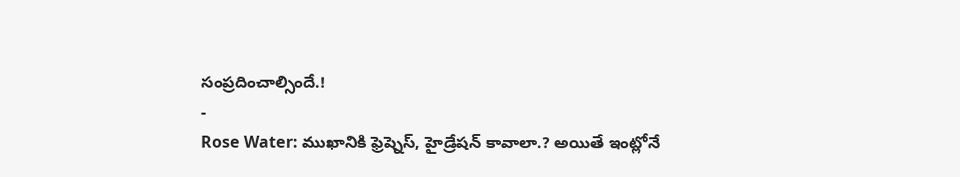సంప్రదించాల్సిందే.!
-
Rose Water: ముఖానికి ఫ్రెష్నెస్, హైడ్రేషన్ కావాలా.? అయితే ఇంట్లోనే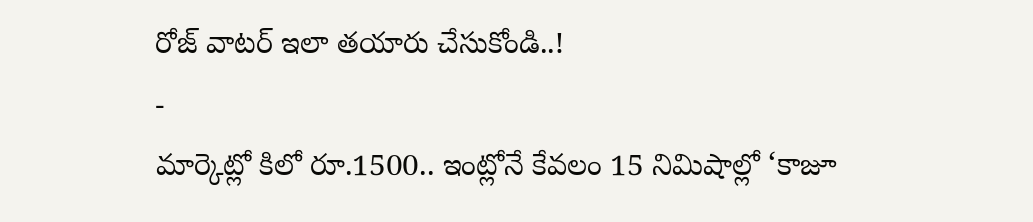రోజ్ వాటర్ ఇలా తయారు చేసుకోండి..!
-
మార్కెట్లో కిలో రూ.1500.. ఇంట్లోనే కేవలం 15 నిమిషాల్లో ‘కాజూ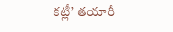కట్లీ’ తయారీ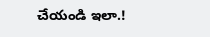చేయండి ఇలా.!